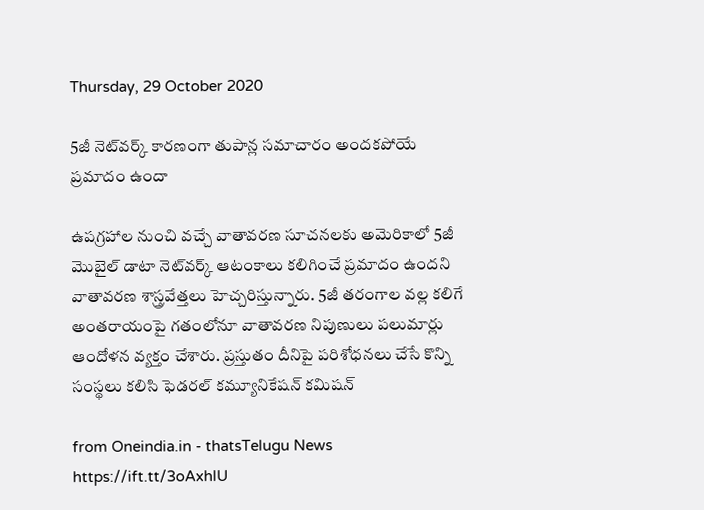Thursday, 29 October 2020

5జీ నెట్‌వర్క్ కారణంగా తుపాన్ల సమాచారం అందకపోయే ప్రమాదం ఉందా

ఉపగ్రహాల నుంచి వచ్చే వాతావరణ సూచనలకు అమెరికాలో 5జీ మొబైల్ డాటా నెట్‌వర్క్ ఆటంకాలు కలిగించే ప్రమాదం ఉందని వాతావరణ శాస్త్రవేత్తలు హెచ్చరిస్తున్నారు. 5జీ తరంగాల వల్ల కలిగే అంతరాయంపై గతంలోనూ వాతావరణ నిపుణులు పలుమార్లు ఆందోళన వ్యక్తం చేశారు. ప్రస్తుతం దీనిపై పరిశోధనలు చేసే కొన్ని సంస్థలు కలిసి ఫెడరల్ కమ్యూనికేషన్ కమిషన్

from Oneindia.in - thatsTelugu News https://ift.tt/3oAxhlU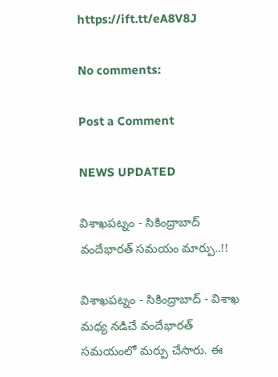https://ift.tt/eA8V8J

No comments:

Post a Comment

NEWS UPDATED

విశాఖపట్నం - సికింద్రాబాద్ వందేభారత్ సమయం మార్పు..!!

విశాఖపట్నం - సికింద్రాబాద్ - విశాఖ మధ్య నడిచే వందేభారత్ సమయంలో మర్పు చేసారు. ఈ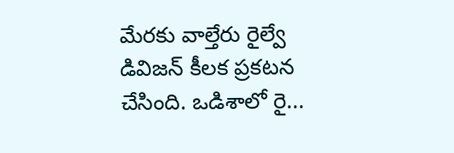మేరకు వాల్తేరు రైల్వే డివిజన్ కీలక ప్రకటన చేసింది. ఒడిశాలో రై...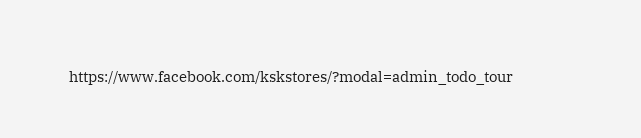https://www.facebook.com/kskstores/?modal=admin_todo_tour